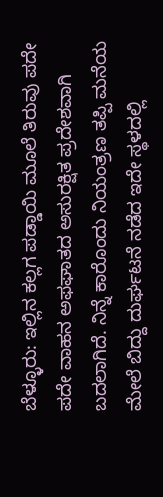ಬೆಳ್ಳೂರು: ಇಲ್ಲಿನ ಕಲ್ಲಗ ಪಡ್ಡಾಯಿ ಮೂಲೆ ತಿರುವು ಪದೇ ಪದೇ ವಾಹನ ಅಫಘಾತದ ಅಸುರಕ್ಷಿತ ಪ್ರದೇಶವಾಗಿ ಬದಲಾಗಿದೆ. ನಿನ್ನೆ ಕಾರೊಂದು ನಿಯಂತ್ರಣ ತಪ್ಪಿ ಮನೆಯ ಮೇಲೆ ಬಿದ್ದು ದುರ್ಘಟನೆ ನಡೆದ ಇದೇ ಸ್ಥಳದಲ್ಲಿ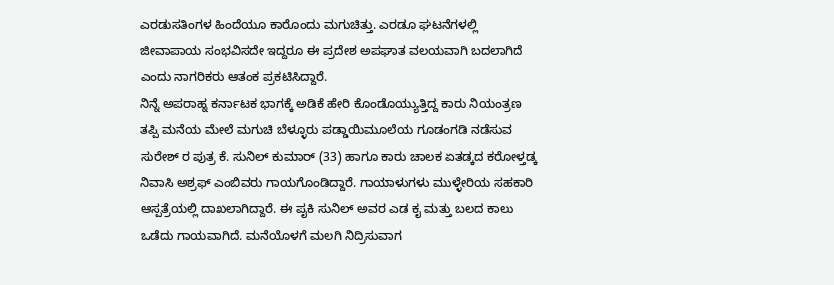ಎರಡುಸತಿಂಗಳ ಹಿಂದೆಯೂ ಕಾರೊಂದು ಮಗುಚಿತ್ತು. ಎರಡೂ ಘಟನೆಗಳಲ್ಲಿ ಜೀವಾಪಾಯ ಸಂಭವಿಸದೇ ಇದ್ದರೂ ಈ ಪ್ರದೇಶ ಅಪಘಾತ ವಲಯವಾಗಿ ಬದಲಾಗಿದೆ ಎಂದು ನಾಗರಿಕರು ಆತಂಕ ಪ್ರಕಟಿಸಿದ್ದಾರೆ.
ನಿನ್ನೆ ಅಪರಾಹ್ನ ಕರ್ನಾಟಕ ಭಾಗಕ್ಕೆ ಅಡಿಕೆ ಹೇರಿ ಕೊಂಡೊಯ್ಯುತ್ತಿದ್ದ ಕಾರು ನಿಯಂತ್ರಣ ತಪ್ಪಿ ಮನೆಯ ಮೇಲೆ ಮಗುಚಿ ಬೆಳ್ಳೂರು ಪಡ್ಡಾಯಿಮೂಲೆಯ ಗೂಡಂಗಡಿ ನಡೆಸುವ ಸುರೇಶ್ ರ ಪುತ್ರ ಕೆ. ಸುನಿಲ್ ಕುಮಾರ್ (33) ಹಾಗೂ ಕಾರು ಚಾಲಕ ಏತಡ್ಕದ ಕರೋಳ್ತಡ್ಕ ನಿವಾಸಿ ಅಶ್ರಫ್ ಎಂಬಿವರು ಗಾಯಗೊಂಡಿದ್ದಾರೆ. ಗಾಯಾಳುಗಳು ಮುಳ್ಳೇರಿಯ ಸಹಕಾರಿ ಆಸ್ಪತ್ರೆಯಲ್ಲಿ ದಾಖಲಾಗಿದ್ದಾರೆ. ಈ ಪೖಕಿ ಸುನಿಲ್ ಅವರ ಎಡ ಕೖ ಮತ್ತು ಬಲದ ಕಾಲು ಒಡೆದು ಗಾಯವಾಗಿದೆ. ಮನೆಯೊಳಗೆ ಮಲಗಿ ನಿದ್ರಿಸುವಾಗ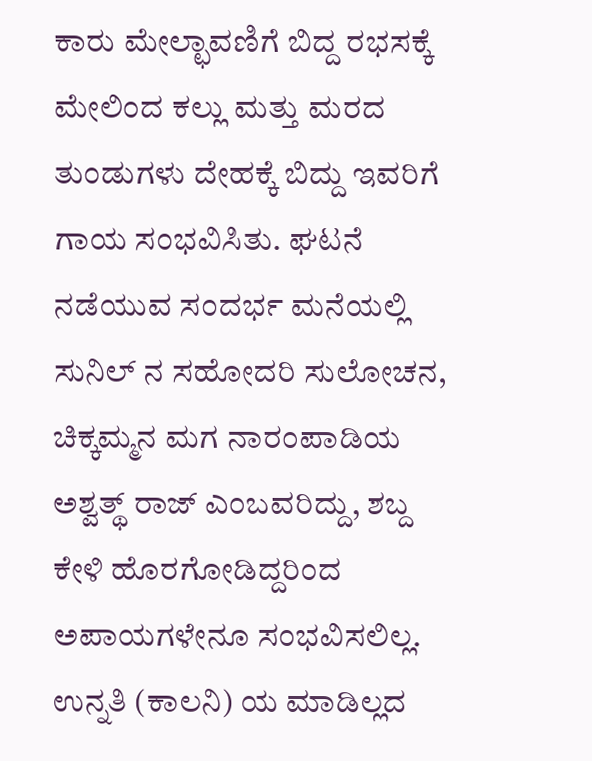ಕಾರು ಮೇಲ್ಛಾವಣಿಗೆ ಬಿದ್ದ ರಭಸಕ್ಕೆ ಮೇಲಿಂದ ಕಲ್ಲು ಮತ್ತು ಮರದ ತುಂಡುಗಳು ದೇಹಕ್ಕೆ ಬಿದ್ದು ಇವರಿಗೆ ಗಾಯ ಸಂಭವಿಸಿತು. ಘಟನೆ ನಡೆಯುವ ಸಂದರ್ಭ ಮನೆಯಲ್ಲಿ ಸುನಿಲ್ ನ ಸಹೋದರಿ ಸುಲೋಚನ, ಚಿಕ್ಕಮ್ಮನ ಮಗ ನಾರಂಪಾಡಿಯ ಅಶ್ವತ್ಥ್ ರಾಜ್ ಎಂಬವರಿದ್ದು, ಶಬ್ದ ಕೇಳಿ ಹೊರಗೋಡಿದ್ದರಿಂದ ಅಪಾಯಗಳೇನೂ ಸಂಭವಿಸಲಿಲ್ಲ. ಉನ್ನತಿ (ಕಾಲನಿ) ಯ ಮಾಡಿಲ್ಲದ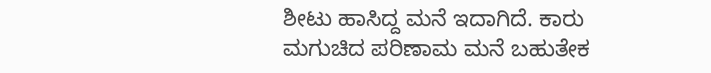ಶೀಟು ಹಾಸಿದ್ದ ಮನೆ ಇದಾಗಿದೆ. ಕಾರು ಮಗುಚಿದ ಪರಿಣಾಮ ಮನೆ ಬಹುತೇಕ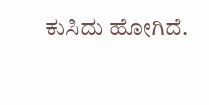ಕುಸಿದು ಹೋಗಿದೆ.